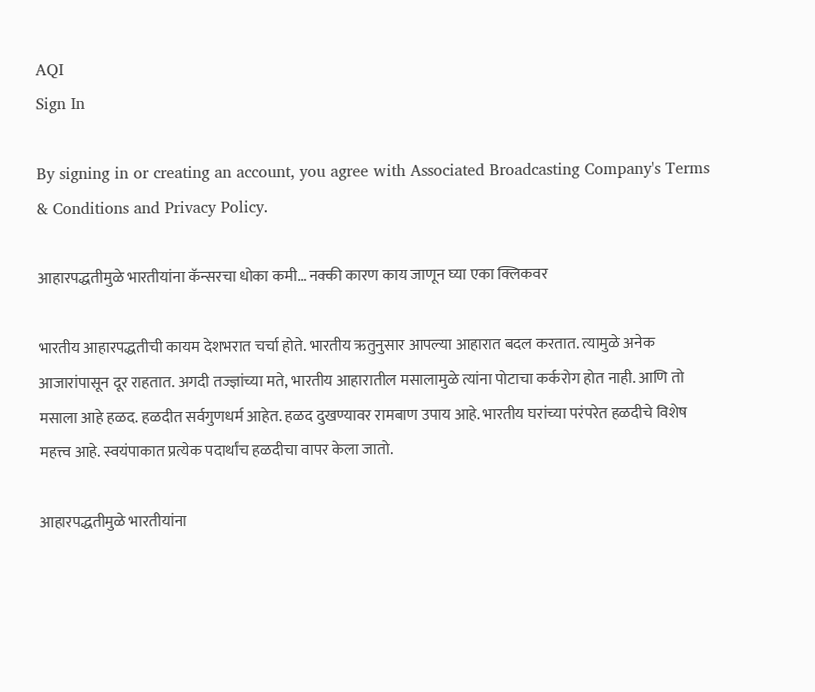AQI
Sign In

By signing in or creating an account, you agree with Associated Broadcasting Company's Terms & Conditions and Privacy Policy.

आहारपद्धतीमुळे भारतीयांना कॅन्सरचा धोका कमी… नक्की कारण काय जाणून घ्या एका क्लिकवर

भारतीय आहारपद्धतीची कायम देशभरात चर्चा होते. भारतीय ऋतुनुसार आपल्या आहारात बदल करतात. त्यामुळे अनेक आजारांपासून दूर राहतात. अगदी तज्ज्ञांच्या मते, भारतीय आहारातील मसालामुळे त्यांना पोटाचा कर्करोग होत नाही. आणि तो मसाला आहे हळद. हळदीत सर्वगुणधर्म आहेत. हळद दुखण्यावर रामबाण उपाय आहे. भारतीय घरांच्या परंपरेत हळदीचे विशेष महत्त्व आहे. स्वयंपाकात प्रत्येक पदार्थांच हळदीचा वापर केला जातो.

आहारपद्धतीमुळे भारतीयांना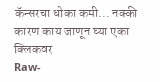कॅन्सरचा धोका कमी... नक्की कारण काय जाणून घ्या एका क्लिकवर
Raw-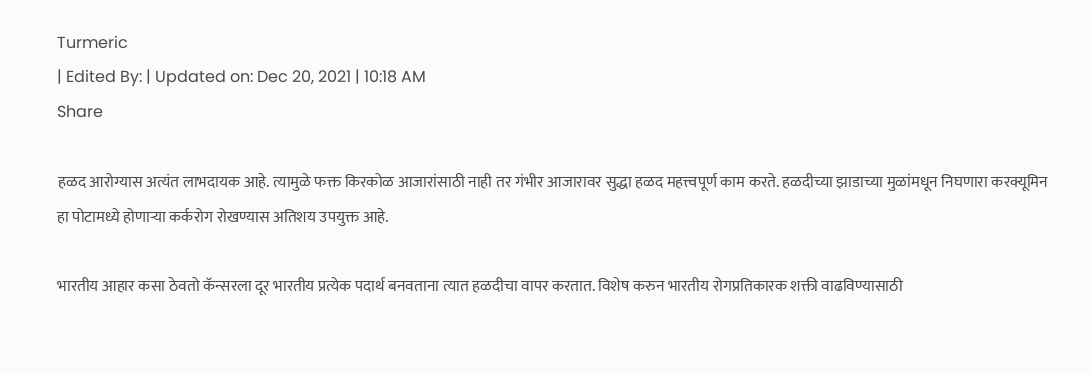Turmeric
| Edited By: | Updated on: Dec 20, 2021 | 10:18 AM
Share

हळद आरोग्यास अत्यंत लाभदायक आहे. त्यामुळे फक्त किरकोळ आजारांसाठी नाही तर गंभीर आजारावर सुद्धा हळद महत्त्वपूर्ण काम करते. हळदीच्या झाडाच्या मुळांमधून निघणारा करक्यूमिन हा पोटामध्ये होणाऱ्या कर्करोग रोखण्यास अतिशय उपयुक्त आहे.

भारतीय आहार कसा ठेवतो कॅन्सरला दूर भारतीय प्रत्येक पदार्थ बनवताना त्यात हळदीचा वापर करतात. विशेष करुन भारतीय रोगप्रतिकारक शक्ती वाढविण्यासाठी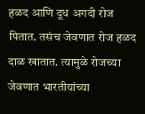हळद आणि दूध अगदी रोज पितात. तसंच जेवणात रोज हळद दाळ खातात. त्यामुळे रोजच्या जेवणात भारतीयांच्या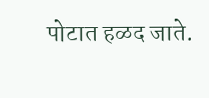पोटात हळद जाते.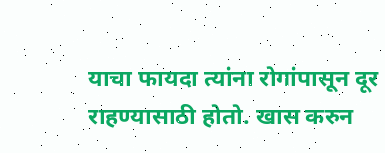याचा फायदा त्यांना रोगांपासून दूर राहण्यासाठी होतो. खास करुन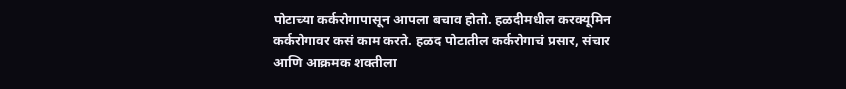पोटाच्या कर्करोगापासून आपला बचाव होतो. हळदीमधील करक्यूमिन कर्करोगावर कसं काम करते. हळद पोटातील कर्करोगाचं प्रसार, संचार आणि आक्रमक शक्तीला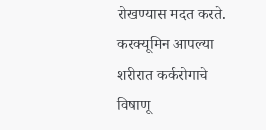रोखण्यास मदत करते. करक्यूमिन आपल्या शरीरात कर्करोगाचे विषाणू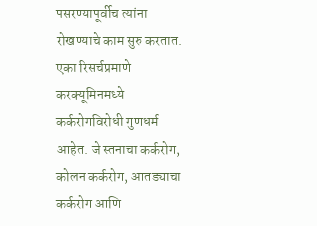पसरण्यापूर्वीच त्यांना रोखण्याचे काम सुरु करतात. एका रिसर्चप्रमाणे करक्यूमिनमध्ये कर्करोगविरोधी गुणधर्म आहेत. जे स्तनाचा कर्करोग, कोलन कर्करोग, आतड्याचा कर्करोग आणि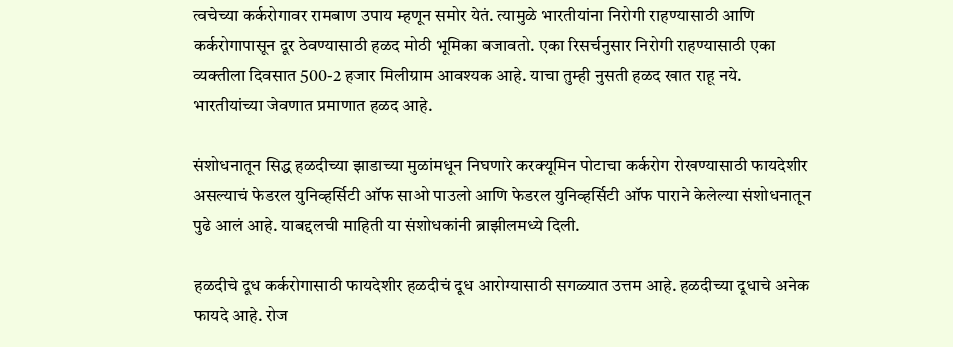त्वचेच्या कर्करोगावर रामबाण उपाय म्हणून समोर येतं. त्यामुळे भारतीयांना निरोगी राहण्यासाठी आणि कर्करोगापासून दूर ठेवण्यासाठी हळद मोठी भूमिका बजावतो. एका रिसर्चनुसार निरोगी राहण्यासाठी एका व्यक्तीला दिवसात 500-2 हजार मिलीग्राम आवश्यक आहे. याचा तुम्ही नुसती हळद खात राहू नये. भारतीयांच्या जेवणात प्रमाणात हळद आहे.

संशोधनातून सिद्ध हळदीच्या झाडाच्या मुळांमधून निघणारे करक्यूमिन पोटाचा कर्करोग रोखण्यासाठी फायदेशीर असल्याचं फेडरल युनिव्हर्सिटी ऑफ साओ पाउलो आणि फेडरल युनिव्हर्सिटी ऑफ पाराने केलेल्या संशोधनातून पुढे आलं आहे. याबद्दलची माहिती या संशोधकांनी ब्राझीलमध्ये दिली.

हळदीचे दूध कर्करोगासाठी फायदेशीर हळदीचं दूध आरोग्यासाठी सगळ्यात उत्तम आहे. हळदीच्या दूधाचे अनेक फायदे आहे. रोज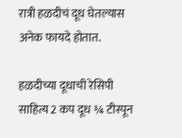रात्री हळदीचं दूध घेतल्यास अनेक फायदे होतात.

हळदीच्या दूधाची रेसिपी साहित्य 2 कप दूध ¾ टीस्पून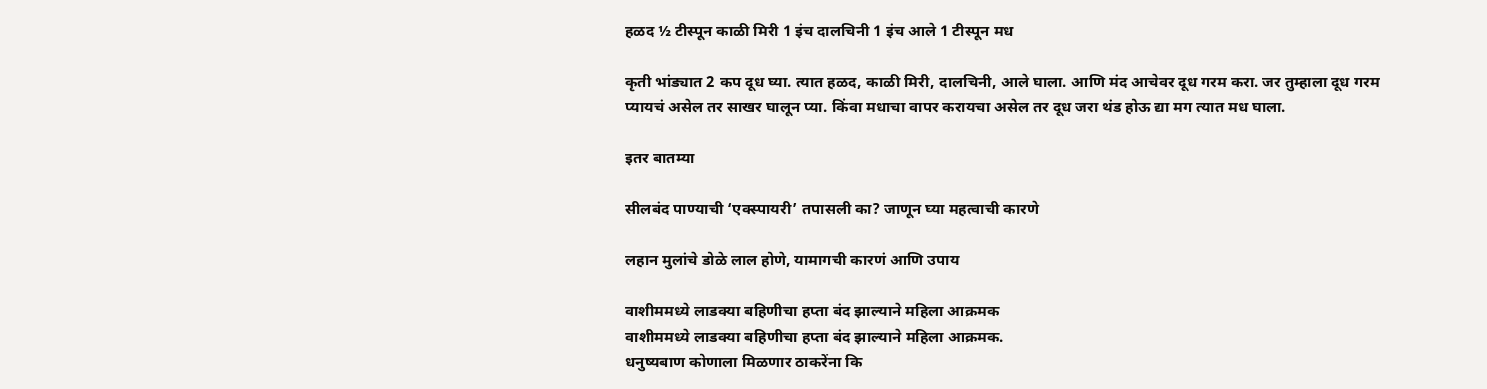हळद ½ टीस्पून काळी मिरी 1 इंच दालचिनी 1 इंच आले 1 टीस्पून मध

कृती भांड्यात 2 कप दूध घ्या. त्यात हळद, काळी मिरी, दालचिनी, आले घाला. आणि मंद आचेवर दूध गरम करा. जर तुम्हाला दूध गरम प्यायचं असेल तर साखर घालून प्या. किंवा मधाचा वापर करायचा असेल तर दूध जरा थंड होऊ द्या मग त्यात मध घाला.

इतर बातम्या

सीलबंद पाण्याची ‘एक्स्पायरी’ तपासली का? जाणून घ्या महत्वाची कारणे

लहान मुलांचे डोळे लाल होणे, यामागची कारणं आणि उपाय

वाशीममध्ये लाडक्या बहिणीचा हप्ता बंद झाल्याने महिला आक्रमक
वाशीममध्ये लाडक्या बहिणीचा हप्ता बंद झाल्याने महिला आक्रमक.
धनुष्यबाण कोणाला मिळणार ठाकरेंना कि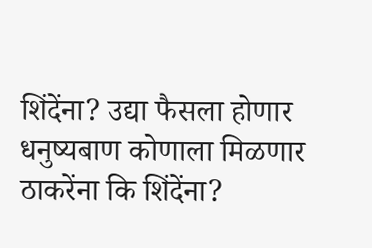शिंदेंना? उद्या फैसला होणार
धनुष्यबाण कोणाला मिळणार ठाकरेंना कि शिंदेंना?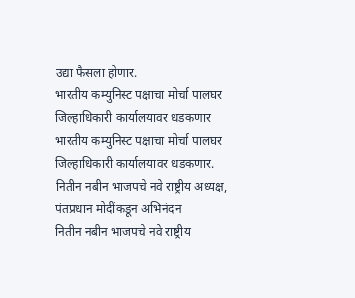उद्या फैसला होणार.
भारतीय कम्युनिस्ट पक्षाचा मोर्चा पालघर जिल्हाधिकारी कार्यालयावर धडकणार
भारतीय कम्युनिस्ट पक्षाचा मोर्चा पालघर जिल्हाधिकारी कार्यालयावर धडकणार.
नितीन नबीन भाजपचे नवे राष्ट्रीय अध्यक्ष, पंतप्रधान मोदींकडून अभिनंदन
नितीन नबीन भाजपचे नवे राष्ट्रीय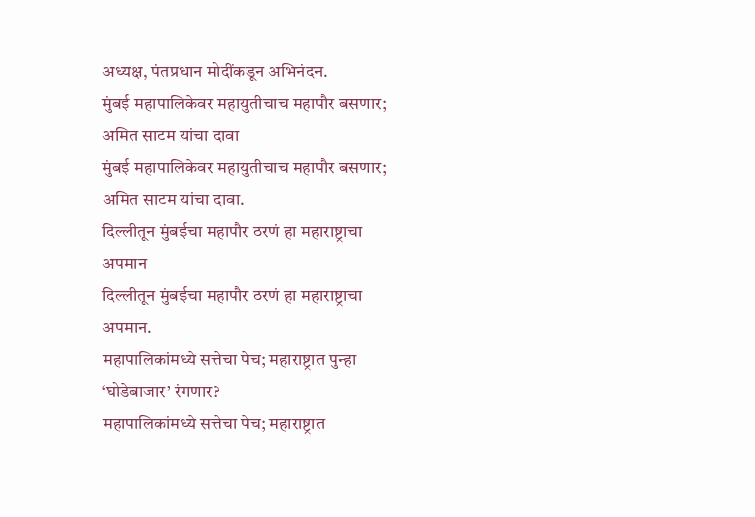अध्यक्ष, पंतप्रधान मोदींकडून अभिनंदन.
मुंबई महापालिकेवर महायुतीचाच महापौर बसणार; अमित साटम यांचा दावा
मुंबई महापालिकेवर महायुतीचाच महापौर बसणार; अमित साटम यांचा दावा.
दिल्लीतून मुंबईचा महापौर ठरणं हा महाराष्ट्राचा अपमान
दिल्लीतून मुंबईचा महापौर ठरणं हा महाराष्ट्राचा अपमान.
महापालिकांमध्ये सत्तेचा पेच; महाराष्ट्रात पुन्हा ‘घोडेबाजार’ रंगणार?
महापालिकांमध्ये सत्तेचा पेच; महाराष्ट्रात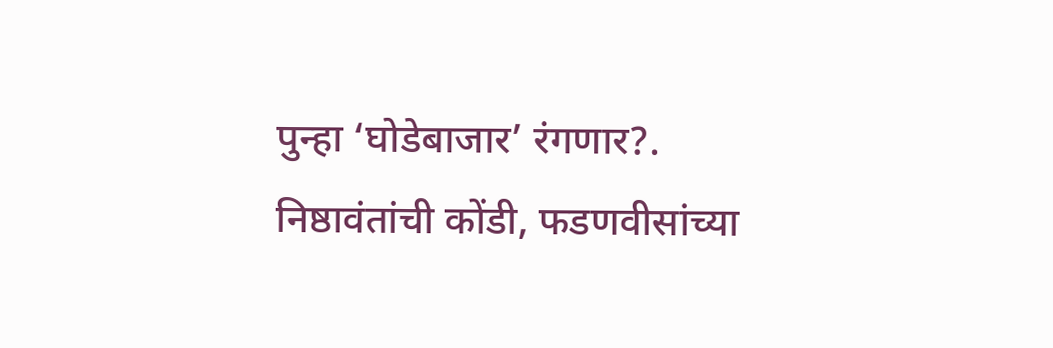पुन्हा ‘घोडेबाजार’ रंगणार?.
निष्ठावंतांची कोंडी, फडणवीसांच्या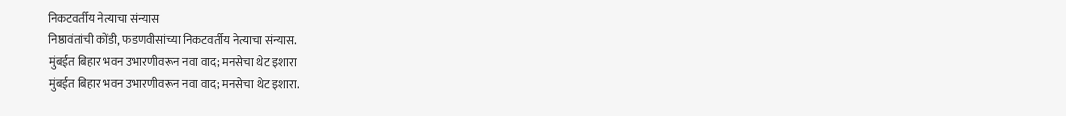निकटवर्तीय नेत्याचा संन्यास
निष्ठावंतांची कोंडी, फडणवीसांच्या निकटवर्तीय नेत्याचा संन्यास.
मुंबईत बिहार भवन उभारणीवरून नवा वाद; मनसेचा थेट इशारा
मुंबईत बिहार भवन उभारणीवरून नवा वाद; मनसेचा थेट इशारा.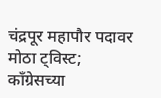चंद्रपूर महापौर पदावर मोठा ट्विस्ट; काँग्रेसच्या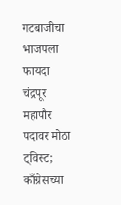गटबाजीचा भाजपला फायदा
चंद्रपूर महापौर पदावर मोठा ट्विस्ट; काँग्रेसच्या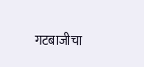गटबाजीचा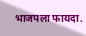भाजपला फायदा.